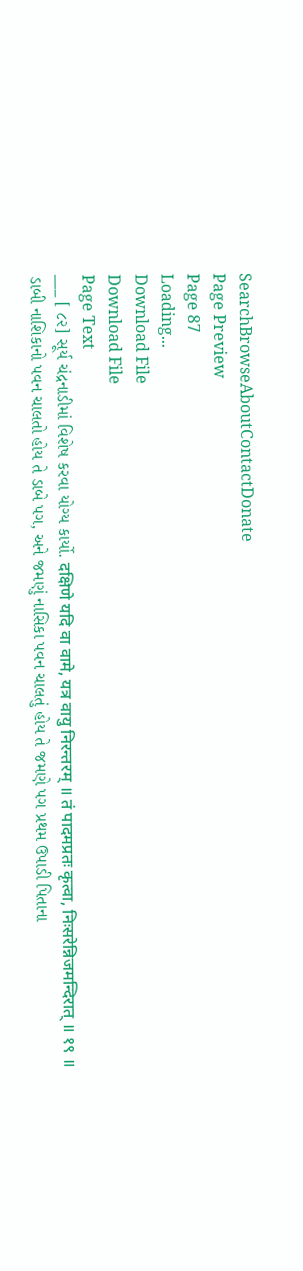SearchBrowseAboutContactDonate
Page Preview
Page 87
Loading...
Download File
Download File
Page Text
___ [ ૮૨] સૂર્ય ચંદ્રનાડીમાં વિશેષ કરવા યોગ્ય કાર્યો. दक्षिणे यदि वा वामे, यत्र वायु निरन्तरम् ॥ तं पादमप्रतः कृत्वा, निःसरेन्निजमन्दिरात् ॥ १९ ॥ ડાબી નાશિકાનો પવન ચાલતો હોય તે ડાબે પગ, અને જમણું નાસિકા પવન ચાલતું હોય તે જમણે પગ પ્રથમ ઉપાડી પિતાના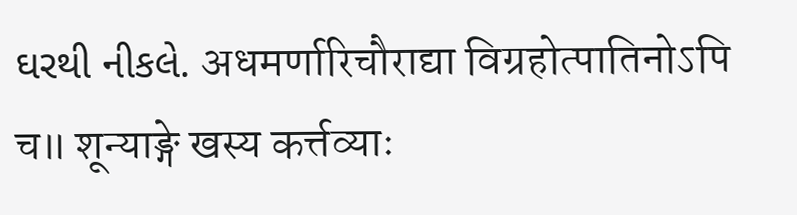ઘરથી નીકલે. अधमर्णारिचौराद्या विग्रहोत्पातिनोऽपि च॥ शून्याङ्गे खस्य कर्त्तव्याः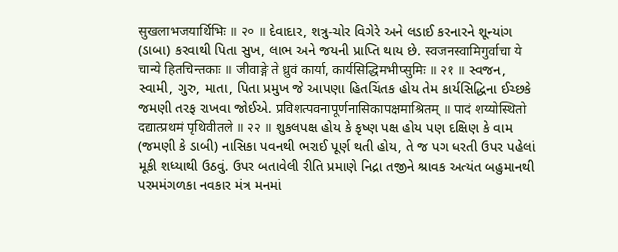सुखलाभजयार्थिभिः ॥ २० ॥ દેવાદાર, શત્રુ-ચોર વિગેરે અને લડાઈ કરનારને શૂન્યાંગ (ડાબા) કરવાથી પિતા સુખ, લાભ અને જયની પ્રાપ્તિ થાય છે. स्वजनस्वामिगुर्वाचा ये चान्ये हितचिन्तकाः ॥ जीवाङ्गे ते ध्रुवं कार्या, कार्यसिद्धिमभीप्सुमिः ॥ २१ ॥ સ્વજન, સ્વામી, ગુરુ, માતા, પિતા પ્રમુખ જે આપણા હિતચિંતક હોય તેમ કાર્યસિદ્ધિના ઈચ્છકે જમણી તરફ રાખવા જોઈએ. प्रविशत्पवनापूर्णनासिकापक्षमाश्रितम् ॥ पादं शय्योस्थितो दद्यात्प्रथमं पृथिवीतले ॥ २२ ॥ શુકલપક્ષ હોય કે કૃષ્ણ પક્ષ હોય પણ દક્ષિણ કે વામ (જમણી કે ડાબી) નાસિકા પવનથી ભરાઈ પૂર્ણ થતી હોય, તે જ પગ ધરતી ઉપર પહેલાં મૂકી શધ્યાથી ઉઠવું. ઉપર બતાવેલી રીતિ પ્રમાણે નિદ્રા તજીને શ્રાવક અત્યંત બહુમાનથી પરમમંગળકા નવકાર મંત્ર મનમાં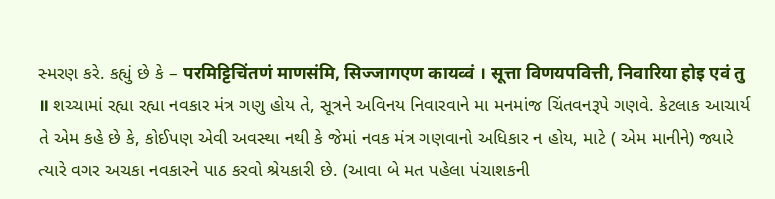સ્મરણ કરે. કહ્યું છે કે – परमिट्टिचिंतणं माणसंमि, सिज्जागएण कायव्वं । सूत्ता विणयपवित्ती, निवारिया होइ एवं तु ॥ શચ્ચામાં રહ્યા રહ્યા નવકાર મંત્ર ગણુ હોય તે, સૂત્રને અવિનય નિવારવાને મા મનમાંજ ચિંતવનરૂપે ગણવે. કેટલાક આચાર્ય તે એમ કહે છે કે, કોઈપણ એવી અવસ્થા નથી કે જેમાં નવક મંત્ર ગણવાનો અધિકાર ન હોય, માટે ( એમ માનીને) જ્યારે ત્યારે વગર અચકા નવકારને પાઠ કરવો શ્રેયકારી છે. (આવા બે મત પહેલા પંચાશકની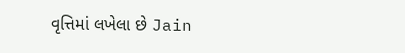વૃત્તિમાં લખેલા છે Jain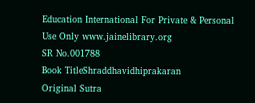Education International For Private & Personal Use Only www.jainelibrary.org
SR No.001788
Book TitleShraddhavidhiprakaran
Original Sutra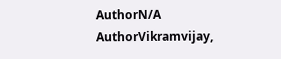AuthorN/A
AuthorVikramvijay,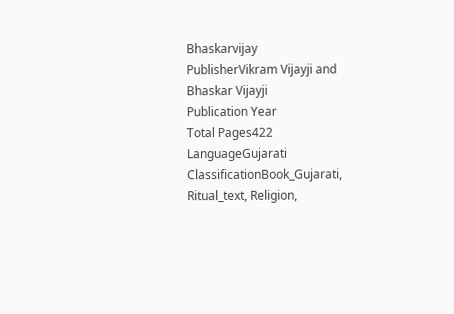Bhaskarvijay
PublisherVikram Vijayji and Bhaskar Vijayji
Publication Year
Total Pages422
LanguageGujarati
ClassificationBook_Gujarati, Ritual_text, Religion,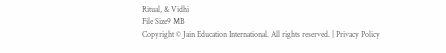Ritual, & Vidhi
File Size9 MB
Copyright © Jain Education International. All rights reserved. | Privacy Policy